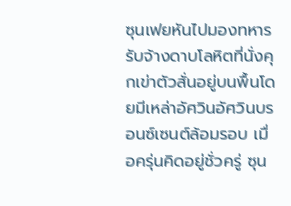ซุนเฟยหันไปมองทหารรับจ้างดาบโลหิตที่นั่งคุกเข่าตัวสั่นอยู่บนพื้นโดยมีเหล่าอัศวินอัศวินบรอนซ์เซนต์ล้อมรอบ เมื่อครุ่นคิดอยู่ชั่วครู่ ซุน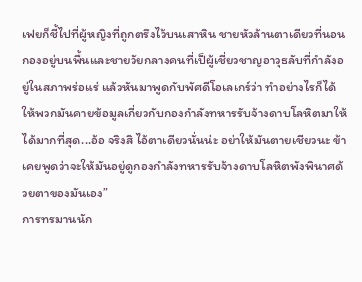เฟยก็ชี้ไปที่ผู้หญิงที่ถูกตรึงไว้บนเสาหิน ชายหัวล้านตาเดียวที่นอนกองอยู่บนพื้นและชายวัยกลางคนที่เป็ผู้เชี่ยวชาญอาวุธลับที่กำลังอยู่ในสภาพร่อแร่ แล้วหันมาพูดกับพัศดีโอเลเกร์ว่า ทำอย่างไรก็ได้ให้พวกมันคายข้อมูลเกี่ยวกับกองกำลังทหารรับจ้างดาบโลหิตมาให้ได้มากที่สุด...อ้อ จริงสิ ไอ้ตาเดียวนั่นน่ะ อย่าให้มันตายเชียวนะ ข้าเคยพูดว่าจะให้มันอยู่ดูกองกำลังทหารรับจ้างดาบโลหิตพังพินาศด้วยตาของมันเอง”
การทรมานนัก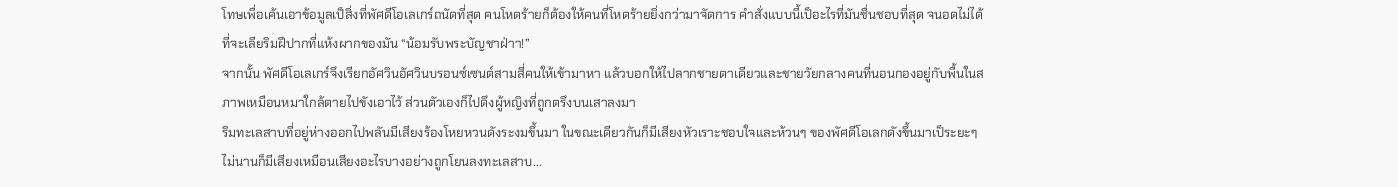โทษเพื่อเค้นเอาข้อมูลเป็สิ่งที่พัศดีโอเลเกร์ถนัดที่สุด คนโหดร้ายก็ต้องให้คนที่โหดร้ายยิ่งกว่ามาจัดการ คำสั่งแบบนี้เป็อะไรที่มันชื่นชอบที่สุด จนอดไม่ได้ที่จะเลียริมฝีปากที่แห้งผากของมัน “น้อมรับพระบัญชาฝ่าา!”
จากนั้น พัศดีโอเลเกร์จึงเรียกอัศวินอัศวินบรอนซ์เซนต์สามสี่คนให้เข้ามาหา แล้วบอกให้ไปลากชายตาเดียวและชายวัยกลางคนที่นอนกองอยู่กับพื้นในสภาพเหมือนหมาใกล้ตายไปขังเอาไว้ ส่วนตัวเองก็ไปดึงผู้หญิงที่ถูกตรึงบนเสาลงมา
ริมทะเลสาบที่อยู่ห่างออกไปพลันมีเสียงร้องโหยหวนดังระงมขึ้นมา ในขณะเดียวกันก็มีเสียงหัวเราะชอบใจและห้วนๆ ของพัศดีโอเลกดังขึ้นมาเป็ระยะๆ ไม่นานก็มีเสียงเหมือนเสียงอะไรบางอย่างถูกโยนลงทะเลสาบ...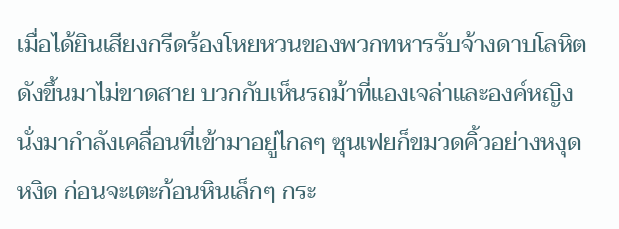เมื่อได้ยินเสียงกรีดร้องโหยหวนของพวกทหารรับจ้างดาบโลหิตดังขึ้นมาไม่ขาดสาย บวกกับเห็นรถม้าที่แองเจล่าและองค์หญิงนั่งมากำลังเคลื่อนที่เข้ามาอยู่ไกลๆ ซุนเฟยก็ขมวดคิ้วอย่างหงุดหงิด ก่อนจะเตะก้อนหินเล็กๆ กระ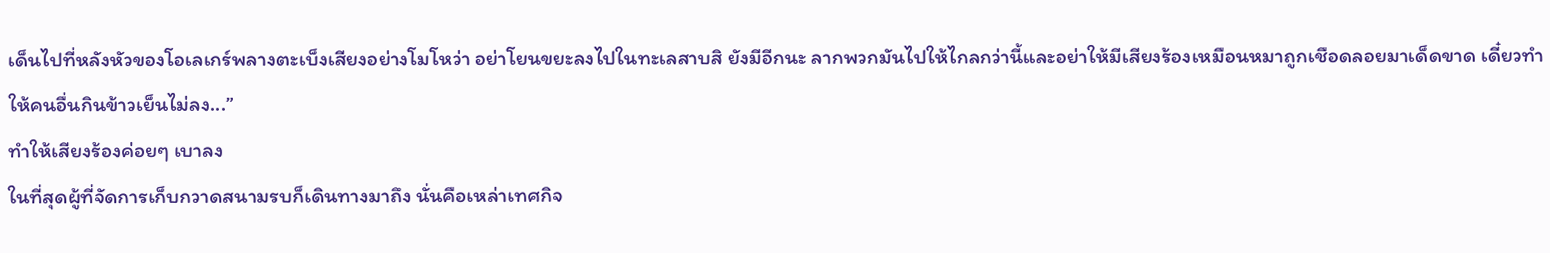เด็นไปที่หลังหัวของโอเลเกร์พลางตะเบ็งเสียงอย่างโมโหว่า อย่าโยนขยะลงไปในทะเลสาบสิ ยังมีอีกนะ ลากพวกมันไปให้ไกลกว่านี้และอย่าให้มีเสียงร้องเหมือนหมาถูกเชือดลอยมาเด็ดขาด เดี๋ยวทำให้คนอื่นกินข้าวเย็นไม่ลง...”
ทำให้เสียงร้องค่อยๆ เบาลง
ในที่สุดผู้ที่จัดการเก็บกวาดสนามรบก็เดินทางมาถึง นั่นคือเหล่าเทศกิจ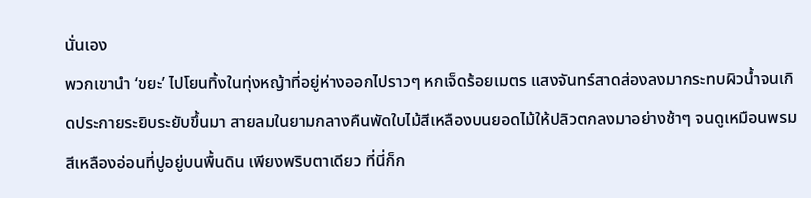นั่นเอง
พวกเขานำ ‘ขยะ’ ไปโยนทิ้งในทุ่งหญ้าที่อยู่ห่างออกไปราวๆ หกเจ็ดร้อยเมตร แสงจันทร์สาดส่องลงมากระทบผิวน้ำจนเกิดประกายระยิบระยับขึ้นมา สายลมในยามกลางคืนพัดใบไม้สีเหลืองบนยอดไม้ให้ปลิวตกลงมาอย่างช้าๆ จนดูเหมือนพรมสีเหลืองอ่อนที่ปูอยู่บนพื้นดิน เพียงพริบตาเดียว ที่นี่ก็ก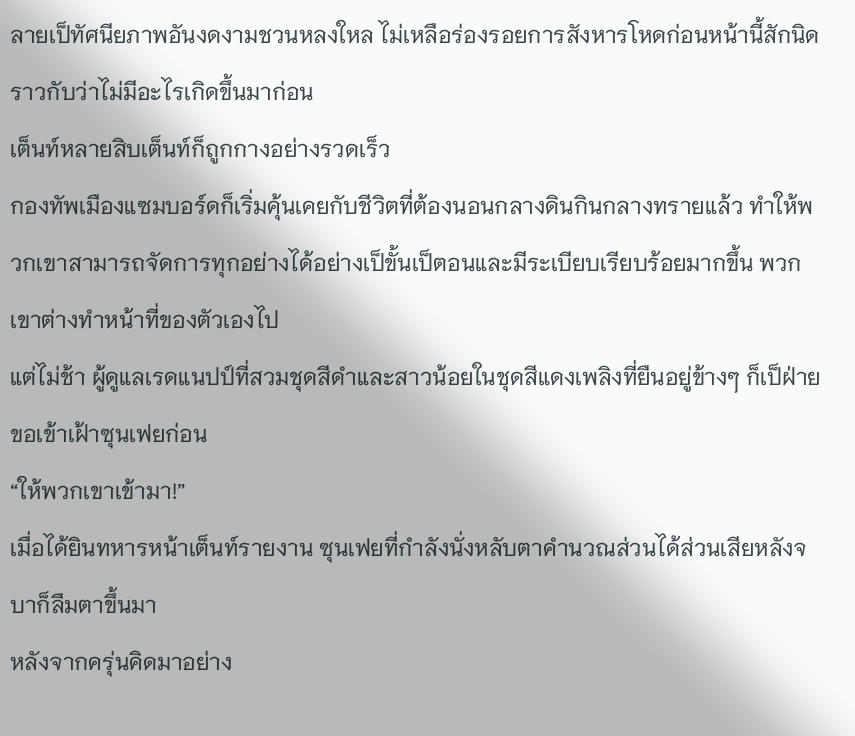ลายเป็ทัศนียภาพอันงดงามชวนหลงใหล ไม่เหลือร่องรอยการสังหารโหดก่อนหน้านี้สักนิด ราวกับว่าไม่มีอะไรเกิดขึ้นมาก่อน
เต็นท์หลายสิบเต็นท์ก็ถูกกางอย่างรวดเร็ว
กองทัพเมืองแซมบอร์ดก็เริ่มคุ้นเคยกับชีวิตที่ต้องนอนกลางดินกินกลางทรายแล้ว ทำให้พวกเขาสามารถจัดการทุกอย่างได้อย่างเป็ขั้นเป็ตอนและมีระเบียบเรียบร้อยมากขึ้น พวกเขาต่างทำหน้าที่ของตัวเองไป
แต่ไม่ช้า ผู้ดูแลเรดแนปป์ที่สวมชุดสีดำและสาวน้อยในชุดสีแดงเพลิงที่ยืนอยู่ข้างๆ ก็เป็ฝ่ายขอเข้าเฝ้าซุนเฟยก่อน
“ให้พวกเขาเข้ามา!”
เมื่อได้ยินทหารหน้าเต็นท์รายงาน ซุนเฟยที่กำลังนั่งหลับตาคำนวณส่วนได้ส่วนเสียหลังจบาก็ลืมตาขึ้นมา
หลังจากครุ่นคิดมาอย่าง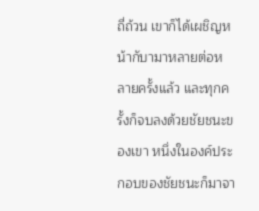ถี่ถ้วน เขาก็ได้เผชิญหน้ากับามาหลายต่อหลายครั้งแล้ว และทุกครั้งก็จบลงด้วยชัยชนะของเขา หนึ่งในองค์ประกอบของชัยชนะก็มาจา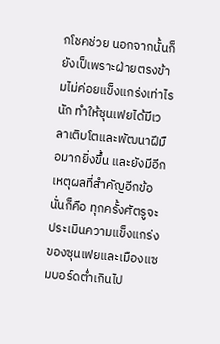กโชคช่วย นอกจากนั้นก็ยังเป็เพราะฝ่ายตรงข้ามไม่ค่อยแข็งแกร่งเท่าไรนัก ทำให้ซุนเฟยได้มีเวลาเติบโตและพัฒนาฝีมือมากยิ่งขึ้น และยังมีอีกเหตุผลที่สำคัญอีกข้อ นั่นก็คือ ทุกครั้งศัตรูจะประเมินความแข็งแกร่งของซุนเฟยและเมืองแซมบอร์ดต่ำเกินไป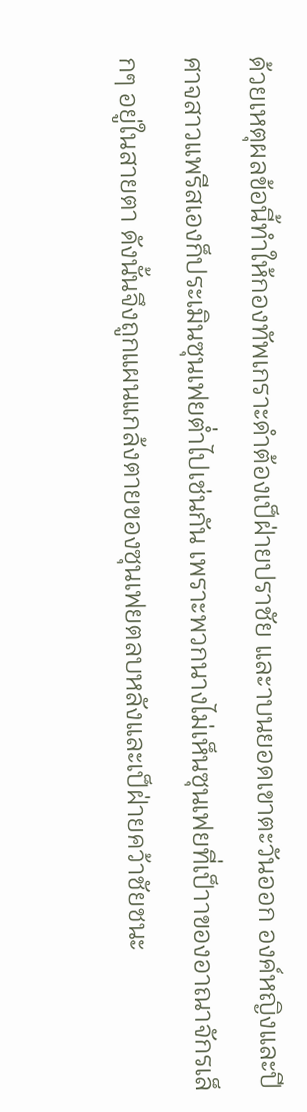ด้วยเหตุผลข้อนี้ทำให้กองทัพเกราะดำต้องเป็ฝ่ายปราชัย และาบนยอดเขาตะวันออก องค์หญิงและปีศาจสาวแพรีสเองก็ประเมินซุนเฟยต่ำไปเช่นกัน เพราะพวกนางไม่เห็นซุนเฟยที่เป็าาของอาณาจักรเล็กๆ อยู่ในสายตา ดังนั้นจึงถูกแผนแกล้งตายของซุนเฟยตลบหลังและเป็ฝ่ายคว้าชัยชนะ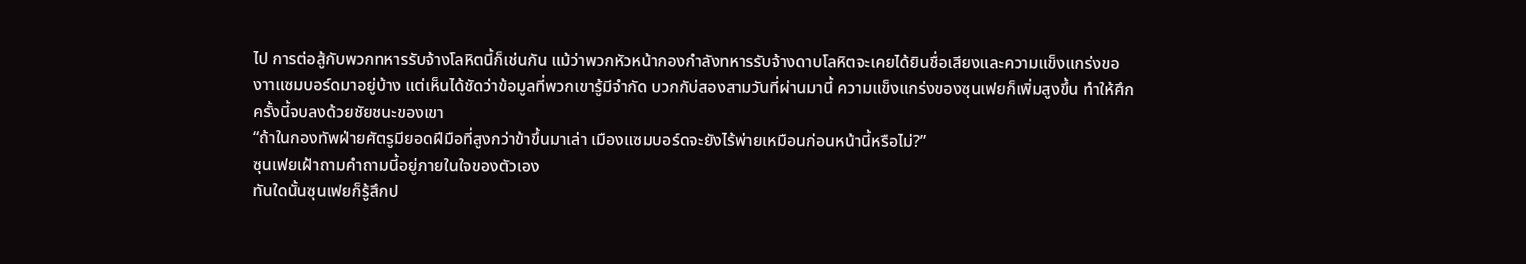ไป การต่อสู้กับพวกทหารรับจ้างโลหิตนี้ก็เช่นกัน แม้ว่าพวกหัวหน้ากองกำลังทหารรับจ้างดาบโลหิตจะเคยได้ยินชื่อเสียงและความแข็งแกร่งของาาแซมบอร์ดมาอยู่บ้าง แต่เห็นได้ชัดว่าข้อมูลที่พวกเขารู้มีจำกัด บวกกับ่สองสามวันที่ผ่านมานี้ ความแข็งแกร่งของซุนเฟยก็เพิ่มสูงขึ้น ทำให้ศึกครั้งนี้จบลงด้วยชัยชนะของเขา
“ถ้าในกองทัพฝ่ายศัตรูมียอดฝีมือที่สูงกว่าข้าขึ้นมาเล่า เมืองแซมบอร์ดจะยังไร้พ่ายเหมือนก่อนหน้านี้หรือไม่?”
ซุนเฟยเฝ้าถามคำถามนี้อยู่ภายในใจของตัวเอง
ทันใดนั้นซุนเฟยก็รู้สึกป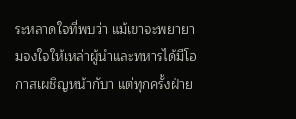ระหลาดใจที่พบว่า แม้เขาจะพยายามจงใจให้เหล่าผู้นำและทหารได้มีโอกาสเผชิญหน้ากับา แต่ทุกครั้งฝ่าย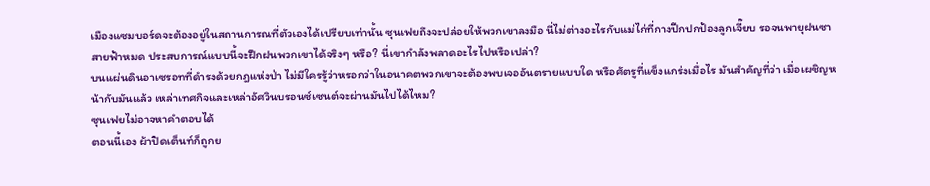เมืองแซมบอร์ดจะต้องอยู่ในสถานการณที่ตัวเองได้เปรียบเท่านั้น ซุนเฟยถึงจะปล่อยให้พวกเขาลงมือ นี่ไม่ต่างอะไรกับแม่ไก่ที่กางปีกปกป้องลูกเจี๊ยบ รอจนพายุฝนซา สายฟ้าหมด ประสบการณ์แบบนี้จะฝึกฝนพวกเขาได้จริงๆ หรือ? นี่เขากำลังพลาดอะไรไปหรือเปล่า?
บนแผ่นดินอาเซรอทที่ดำรงด้วยกฎแห่งป่า ไม่มีใครรู้ว่าหรอกว่าในอนาคตพวกเขาจะต้องพบเจออันตรายแบบใด หรือศัตรูที่แข็งแกร่งเมื่อไร มันสำคัญที่ว่า เมื่อเผชิญหน้ากับมันแล้ว เหล่าเทศกิจและเหล่าอัศวินบรอนซ์เซนต์จะผ่านมันไปได้ไหม?
ซุนเฟยไม่อาจหาคำตอบได้
ตอนนี้เอง ผ้าปิดเต็นท์ก็ถูกย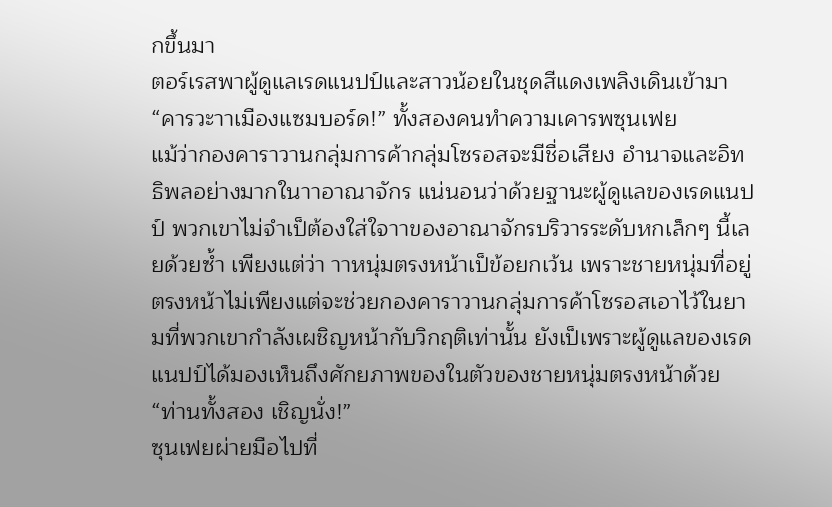กขึ้นมา
ตอร์เรสพาผู้ดูแลเรดแนปป์และสาวน้อยในชุดสีแดงเพลิงเดินเข้ามา
“คารวะาาเมืองแซมบอร์ด!” ทั้งสองคนทำความเคารพซุนเฟย
แม้ว่ากองคาราวานกลุ่มการค้ากลุ่มโซรอสจะมีชื่อเสียง อำนาจและอิทธิพลอย่างมากในาาอาณาจักร แน่นอนว่าด้วยฐานะผู้ดูแลของเรดแนปป์ พวกเขาไม่จำเป็ต้องใส่ใจาาของอาณาจักรบริวารระดับหกเล็กๆ นี้เลยด้วยซ้ำ เพียงแต่ว่า าาหนุ่มตรงหน้าเป็ข้อยกเว้น เพราะชายหนุ่มที่อยู่ตรงหน้าไม่เพียงแต่จะช่วยกองคาราวานกลุ่มการค้าโซรอสเอาไว้ในยามที่พวกเขากำลังเผชิญหน้ากับวิกฤติเท่านั้น ยังเป็เพราะผู้ดูแลของเรดแนปป์ได้มองเห็นถึงศักยภาพของในตัวของชายหนุ่มตรงหน้าด้วย
“ท่านทั้งสอง เชิญนั่ง!”
ซุนเฟยผ่ายมือไปที่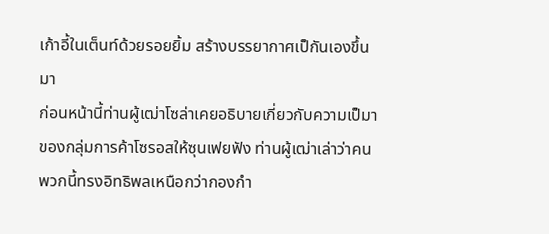เก้าอี้ในเต็นท์ด้วยรอยยิ้ม สร้างบรรยากาศเป็กันเองขึ้นมา
ก่อนหน้านี้ท่านผู้เฒ่าโซล่าเคยอธิบายเกี่ยวกับความเป็มาของกลุ่มการค้าโซรอสให้ซุนเฟยฟัง ท่านผู้เฒ่าเล่าว่าคนพวกนี้ทรงอิทธิพลเหนือกว่ากองกำ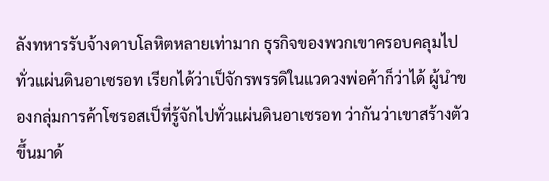ลังทหารรับจ้างดาบโลหิตหลายเท่ามาก ธุรกิจของพวกเขาครอบคลุมไปทั่วแผ่นดินอาเซรอท เรียกได้ว่าเป็จักรพรรดิในแวดวงพ่อค้าก็ว่าได้ ผู้นำของกลุ่มการค้าโซรอสเป็ที่รู้จักไปทั่วแผ่นดินอาเซรอท ว่ากันว่าเขาสร้างตัวขึ้นมาด้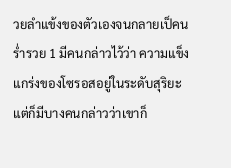วยลำแข้งของตัวเองจนกลายเป็คนร่ำรวย 1 มีคนกล่าวไว้ว่า ความแข็งแกร่งของโซรอสอยู่ในระดับสุริยะ แต่ก็มีบางคนกล่าวว่าเขาก็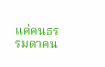แค่คนธรรมดาคน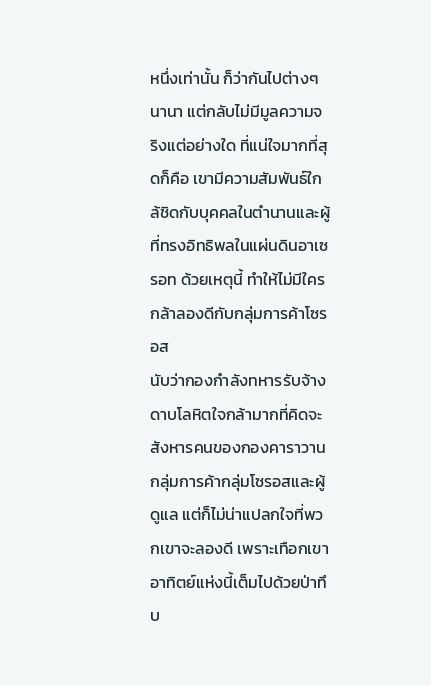หนึ่งเท่านั้น ก็ว่ากันไปต่างๆ นานา แต่กลับไม่มีมูลความจริงแต่อย่างใด ที่แน่ใจมากที่สุดก็คือ เขามีความสัมพันธ์ใกล้ชิดกับบุคคลในตำนานและผู้ที่ทรงอิทธิพลในแผ่นดินอาเซรอท ด้วยเหตุนี้ ทำให้ไม่มีใครกล้าลองดีกับกลุ่มการค้าโซรอส
นับว่ากองกำลังทหารรับจ้างดาบโลหิตใจกล้ามากที่คิดจะสังหารคนของกองคาราวานกลุ่มการค้ากลุ่มโซรอสและผู้ดูแล แต่ก็ไม่น่าแปลกใจที่พวกเขาจะลองดี เพราะเทือกเขาอาทิตย์แห่งนี้เต็มไปด้วยป่าทึบ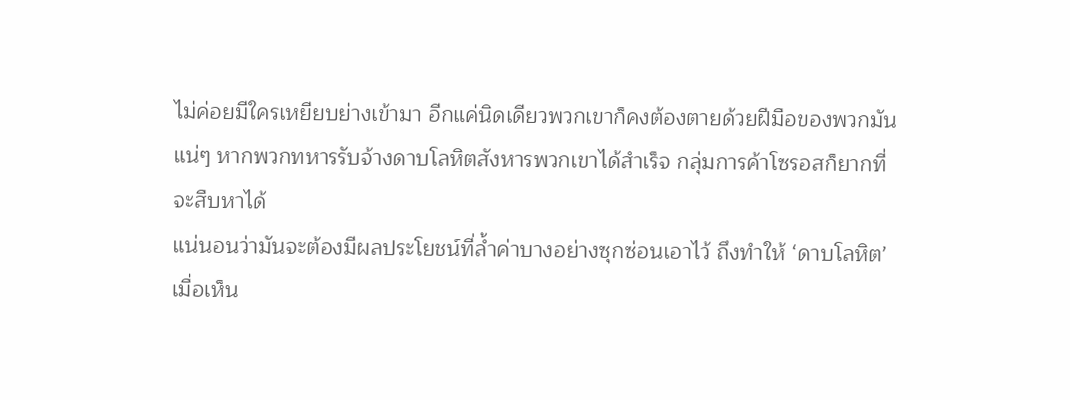ไม่ค่อยมีใครเหยียบย่างเข้ามา อีกแค่นิดเดียวพวกเขาก็คงต้องตายด้วยฝีมือของพวกมันแน่ๆ หากพวกทหารรับจ้างดาบโลหิตสังหารพวกเขาได้สำเร็จ กลุ่มการค้าโซรอสก็ยากที่จะสืบหาได้
แน่นอนว่ามันจะต้องมีผลประโยชน์ที่ล้ำค่าบางอย่างซุกซ่อนเอาไว้ ถึงทำให้ ‘ดาบโลหิต’
เมื่อเห็น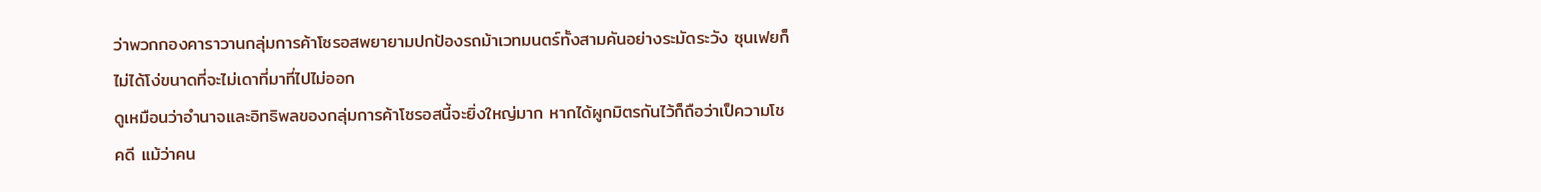ว่าพวกกองคาราวานกลุ่มการค้าโซรอสพยายามปกป้องรถม้าเวทมนตร์ทั้งสามคันอย่างระมัดระวัง ซุนเฟยก็ไม่ได้โง่ขนาดที่จะไม่เดาที่มาที่ไปไม่ออก
ดูเหมือนว่าอำนาจและอิทธิพลของกลุ่มการค้าโซรอสนี้จะยิ่งใหญ่มาก หากได้ผูกมิตรกันไว้ก็ถือว่าเป็ความโชคดี แม้ว่าคน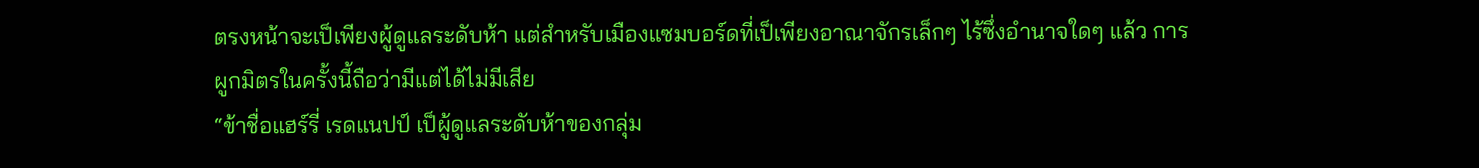ตรงหน้าจะเป็เพียงผู้ดูแลระดับห้า แต่สำหรับเมืองแซมบอร์ดที่เป็เพียงอาณาจักรเล็กๆ ไร้ซึ่งอำนาจใดๆ แล้ว การผูกมิตรในครั้งนี้ถือว่ามีแต่ได้ไม่มีเสีย
“ข้าชื่อแฮร์รี่ เรดแนปป์ เป็ผู้ดูแลระดับห้าของกลุ่ม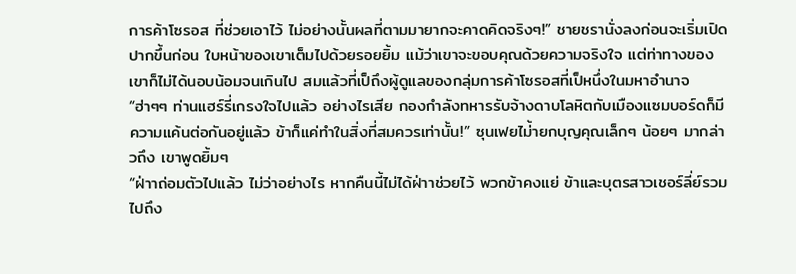การค้าโซรอส ที่ช่วยเอาไว้ ไม่อย่างนั้นผลที่ตามมายากจะคาดคิดจริงๆ!” ชายชรานั่งลงก่อนจะเริ่มเปิดปากขึ้นก่อน ใบหน้าของเขาเต็มไปด้วยรอยยิ้ม แม้ว่าเขาจะขอบคุณด้วยความจริงใจ แต่ท่าทางของเขาก็ไม่ได้นอบน้อมจนเกินไป สมแล้วที่เป็ถึงผู้ดูแลของกลุ่มการค้าโซรอสที่เป็หนึ่งในมหาอำนาจ
“ฮ่าๆๆ ท่านแฮร์รี่เกรงใจไปแล้ว อย่างไรเสีย กองกำลังทหารรับจ้างดาบโลหิตกับเมืองแซมบอร์ดก็มีความแค้นต่อกันอยู่แล้ว ข้าก็แค่ทำในสิ่งที่สมควรเท่านั้น!” ซุนเฟยไม่้ายกบุญคุณเล็กๆ น้อยๆ มากล่าวถึง เขาพูดยิ้มๆ
“ฝ่าาถ่อมตัวไปแล้ว ไม่ว่าอย่างไร หากคืนนี้ไม่ได้ฝ่าาช่วยไว้ พวกข้าคงแย่ ข้าและบุตรสาวเชอร์ลี่ย์รวมไปถึง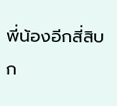พี่น้องอีกสี่สิบก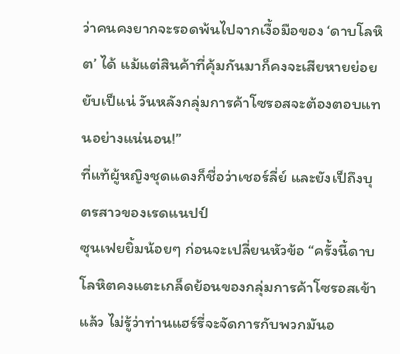ว่าคนคงยากจะรอดพ้นไปจากเงื้อมือของ ‘ดาบโลหิต’ ได้ แม้แต่สินค้าที่คุ้มกันมาก็คงจะเสียหายย่อยยับเป็แน่ วันหลังกลุ่มการค้าโซรอสจะต้องตอบแทนอย่างแน่นอน!”
ที่แท้ผู้หญิงชุดแดงก็ชื่อว่าเชอร์ลี่ย์ และยังเป็ถึงบุตรสาวของเรดแนปป์
ซุนเฟยยิ้มน้อยๆ ก่อนจะเปลี่ยนหัวข้อ “ครั้งนี้ดาบโลหิตคงแตะเกล็ดย้อนของกลุ่มการค้าโซรอสเข้าแล้ว ไม่รู้ว่าท่านแฮร์รี่จะจัดการกับพวกมันอ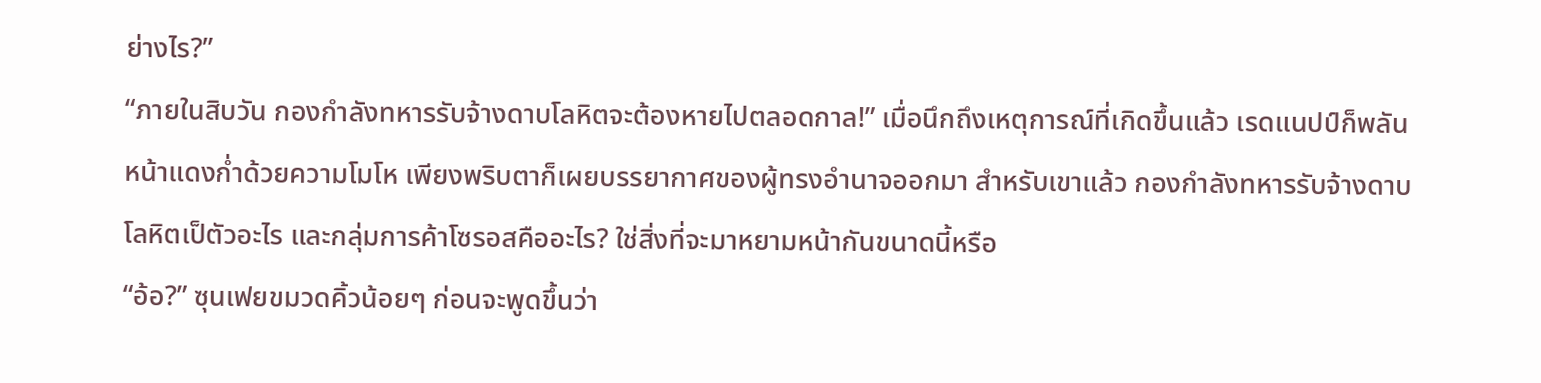ย่างไร?”
“ภายในสิบวัน กองกำลังทหารรับจ้างดาบโลหิตจะต้องหายไปตลอดกาล!” เมื่อนึกถึงเหตุการณ์ที่เกิดขึ้นแล้ว เรดแนปป์ก็พลันหน้าแดงก่ำด้วยความโมโห เพียงพริบตาก็เผยบรรยากาศของผู้ทรงอำนาจออกมา สำหรับเขาแล้ว กองกำลังทหารรับจ้างดาบโลหิตเป็ตัวอะไร และกลุ่มการค้าโซรอสคืออะไร? ใช่สิ่งที่จะมาหยามหน้ากันขนาดนี้หรือ
“อ้อ?” ซุนเฟยขมวดคิ้วน้อยๆ ก่อนจะพูดขึ้นว่า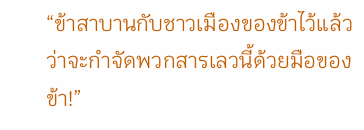“ข้าสาบานกับชาวเมืองของข้าไว้แล้ว ว่าจะกำจัดพวกสารเลวนี้ด้วยมือของข้า!”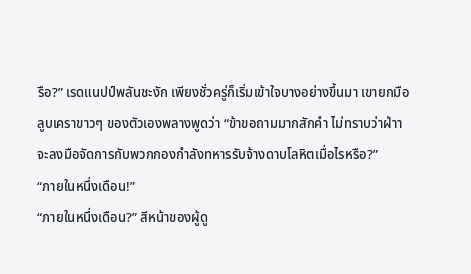รือ?” เรดแนปป์พลันชะงัก เพียงชั่วครู่ก็เริ่มเข้าใจบางอย่างขึ้นมา เขายกมือลูบเคราขาวๆ ของตัวเองพลางพูดว่า “ข้าขอถามมากสักคำ ไม่ทราบว่าฝ่าาจะลงมือจัดการกับพวกกองกำลังทหารรับจ้างดาบโลหิตเมื่อไรหรือ?”
“ภายในหนึ่งเดือน!”
“ภายในหนึ่งเดือน?” สีหน้าของผู้ดู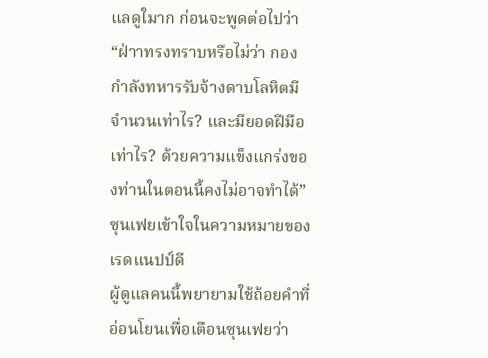แลดูใมาก ก่อนจะพูดต่อไปว่า “ฝ่าาทรงทราบหรือไม่ว่า กองกำลังทหารรับจ้างดาบโลหิตมีจำนวนเท่าไร? และมียอดฝีมือเท่าไร? ด้วยความแข็งแกร่งของท่านในตอนนี้คงไม่อาจทำได้”
ซุนเฟยเข้าใจในความหมายของเรดแนปป์ดี
ผู้ดูแลคนนี้พยายามใช้ถ้อยคำที่อ่อนโยนเพื่อเตือนซุนเฟยว่า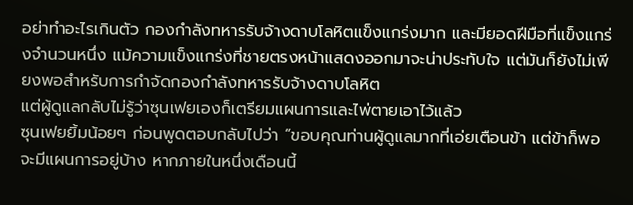อย่าทำอะไรเกินตัว กองกำลังทหารรับจ้างดาบโลหิตแข็งแกร่งมาก และมียอดฝีมือที่แข็งแกร่งจำนวนหนึ่ง แม้ความแข็งแกร่งที่ชายตรงหน้าแสดงออกมาจะน่าประทับใจ แต่มันก็ยังไม่เพียงพอสำหรับการกำจัดกองกำลังทหารรับจ้างดาบโลหิต
แต่ผู้ดูแลกลับไม่รู้ว่าซุนเฟยเองก็เตรียมแผนการและไพ่ตายเอาไว้แล้ว
ซุนเฟยยิ้มน้อยๆ ก่อนพูดตอบกลับไปว่า “ขอบคุณท่านผู้ดูแลมากที่เอ่ยเตือนข้า แต่ข้าก็พอจะมีแผนการอยู่บ้าง หากภายในหนึ่งเดือนนี้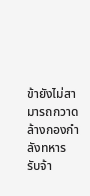ข้ายังไม่สามารถกวาดล้างกองกำลังทหารรับจ้า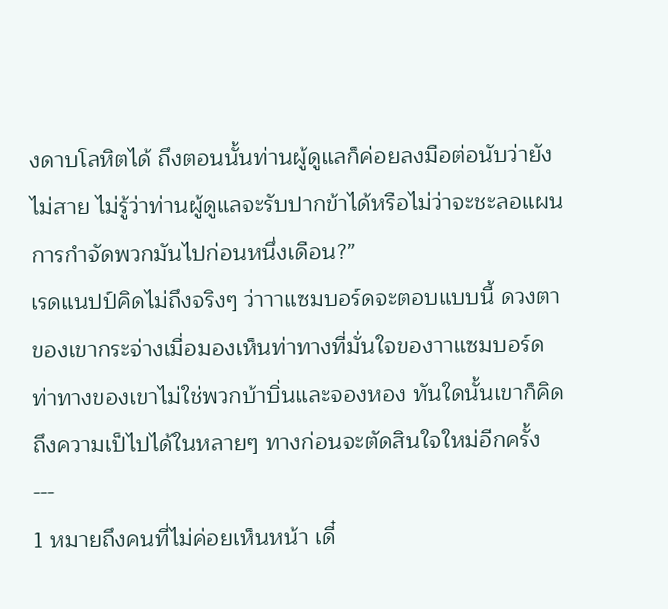งดาบโลหิตได้ ถึงตอนนั้นท่านผู้ดูแลก็ค่อยลงมือต่อนับว่ายังไม่สาย ไม่รู้ว่าท่านผู้ดูแลจะรับปากข้าได้หรือไม่ว่าจะชะลอแผนการกำจัดพวกมันไปก่อนหนึ่งเดือน?”
เรดแนปป์คิดไม่ถึงจริงๆ ว่าาาแซมบอร์ดจะตอบแบบนี้ ดวงตาของเขากระจ่างเมื่อมองเห็นท่าทางที่มั่นใจของาาแซมบอร์ด ท่าทางของเขาไม่ใช่พวกบ้าบิ่นและจองหอง ทันใดนั้นเขาก็คิดถึงความเป็ไปได้ในหลายๆ ทางก่อนจะตัดสินใจใหม่อีกครั้ง
---
1 หมายถึงคนที่ไม่ค่อยเห็นหน้า เดี๋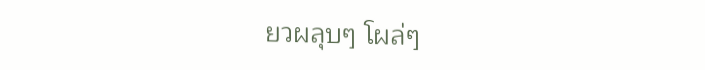ยวผลุบๆ โผล่ๆ